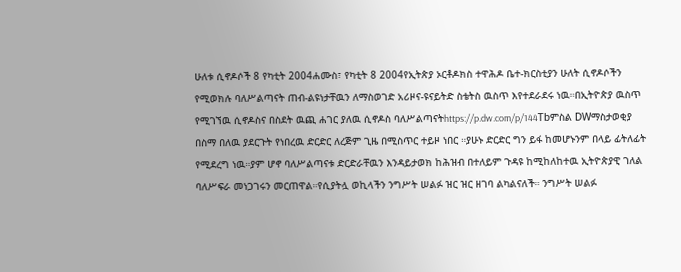ሁለቱ ሲኖዶሶች 8 የካቲት 2004ሐሙስ፣ የካቲት 8 2004የኢትጵያ ኦርቶዶክስ ተዋሕዶ ቤተ-ክርስቲያን ሁለት ሲኖዶሶችን የሚወክሉ ባለሥልጣናት ጠብ-ልዩነታቸዉን ለማስወገድ አሪዞና-ዩናይትድ ስቴትስ ዉስጥ እየተደራደሩ ነዉ።በኢትዮጵያ ዉስጥ የሚገኘዉ ሲኖዶስና በስደት ዉጪ ሐገር ያለዉ ሲኖዶስ ባለሥልጣናትhttps://p.dw.com/p/144Tbምስል DWማስታወቂያ በስማ በለዉ ያደርጉት የነበረዉ ድርድር ለረጅም ጊዜ በሚስጥር ተይዞ ነበር ።ያሁኑ ድርድር ግን ይፋ ከመሆኑንም በላይ ፊትለፊት የሚደረግ ነዉ።ያም ሆኖ ባለሥልጣናቱ ድርድራቸዉን እንዳይታወክ ከሕዝብ በተለይም ጉዳዩ ከሚከለከተዉ ኢትዮጵያዊ ገለል ባለሥፍራ መነጋገሩን መርጠዋል።የሲያትሏ ወኪላችን ንግሥት ሠልፉ ዝር ዝር ዘገባ ልካልናለች። ንግሥት ሠልፉ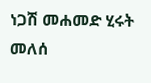ነጋሽ መሐመድ ሂሩት መለሰ